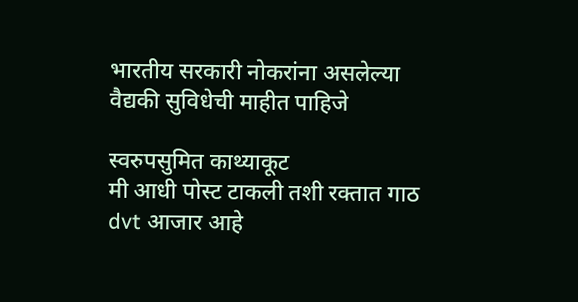भारतीय सरकारी नोकरांना असलेल्या वैद्यकी सुविधेची माहीत पाहिजे

स्वरुपसुमित काथ्याकूट
मी आधी पोस्ट टाकली तशी रक्तात गाठ dvt आजार आहे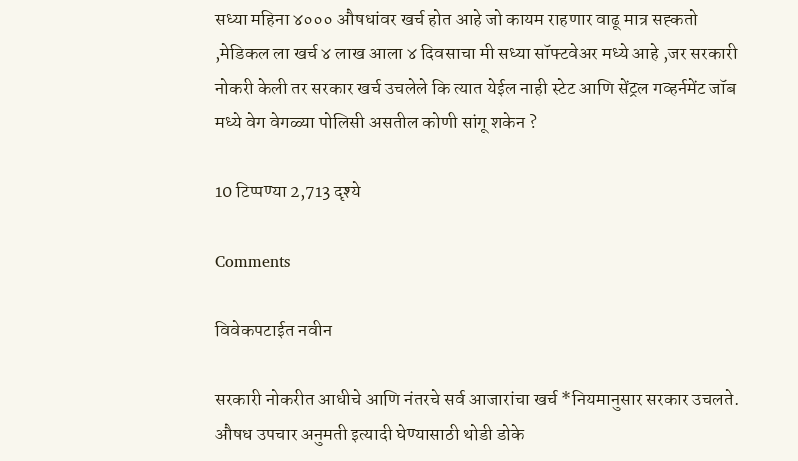सध्या महिना ४००० औषधांवर खर्च होत आहे जो कायम राहणार वाढू मात्र सह्कतो ,मेडिकल ला खर्च ४ लाख आला ४ दिवसाचा मी सध्या सॉफ्टवेअर मध्ये आहे ,जर सरकारी नोकरी केली तर सरकार खर्च उचलेले कि त्यात येईल नाही स्टेट आणि सेंट्रल गव्हर्नमेंट जॉब मध्ये वेग वेगळ्या पोलिसी असतील कोणी सांगू शकेन ?

10 टिप्पण्या 2,713 दृश्ये

Comments

विवेकपटाईत नवीन

सरकारी नोकरीत आधीचे आणि नंतरचे सर्व आजारांचा खर्च *नियमानुसार सरकार उचलते. औषध उपचार अनुमती इत्यादी घेण्यासाठी थोडी डोके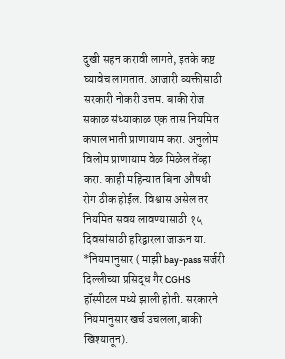दुखी सहन करावी लागते, इतके कष्ट घ्यावेच लागतात. आजारी व्यक्तीसाठी सरकारी नोकरी उत्तम. बाकी रोज सकाळ संध्याकाळ एक तास नियमित कपालभाती प्राणायाम करा. अनुलोम विलोम प्राणायाम वेळ मिळेल तेंव्हा करा. काही महिन्यात बिना औषधी रोग ठीक होईल. विश्वास असेल तर नियमित सवय लावण्यासाठी १५ दिवसांसाठी हरिद्वारला जाऊन या. *नियमानुसार ( माझी bay-pass सर्जरी दिल्लीच्या प्रसिद्ध गैर CGHS हॉस्पीटल मध्ये झाली होती. सरकारने नियमानुसार खर्च उचलला,बाकी खिश्यातून).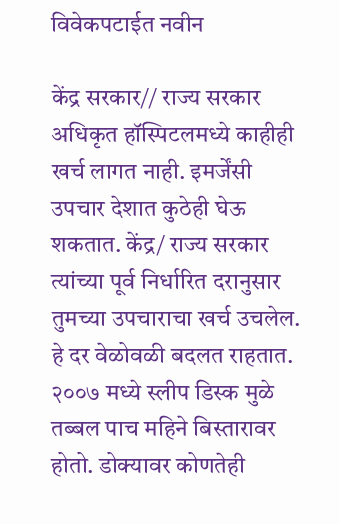विवेकपटाईत नवीन

केंद्र सरकार// राज्य सरकार अधिकृत हॉस्पिटलमध्ये काहीही खर्च लागत नाही. इमर्जेंसी उपचार देशात कुठेही घेऊ शकतात. केंद्र/ राज्य सरकार त्यांच्या पूर्व निर्धारित दरानुसार तुमच्या उपचाराचा खर्च उचलेल. हे दर वेळोवळी बदलत राहतात. २००७ मध्ये स्लीप डिस्क मुळे तब्बल पाच महिने बिस्तारावर होतो. डोक्यावर कोणतेही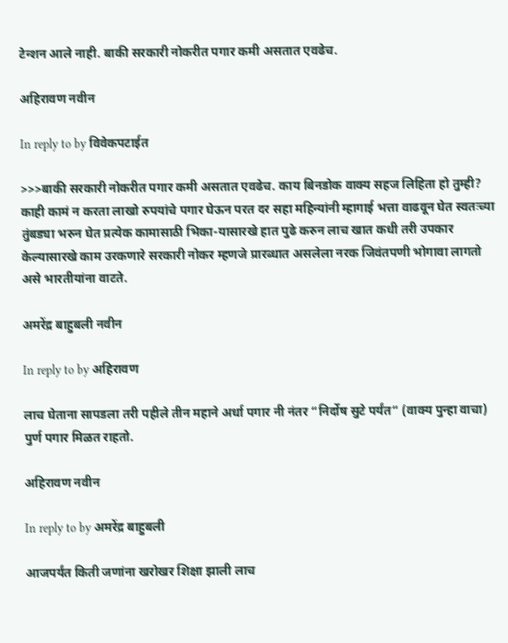टेन्शन आले नाही. बाकी सरकारी नोकरीत पगार कमी असतात एवढेच.

अहिरावण नवीन

In reply to by विवेकपटाईत

>>>बाकी सरकारी नोकरीत पगार कमी असतात एवढेच. काय बिनडोक वाक्य सहज लिहिता हो तुम्ही? काही कामं न करता लाखो रुपयांचे पगार घेऊन परत दर सहा महिन्यांनी म्हागाई भत्ता वाढवून घेत स्वतःच्या तुंबड्या भरुन घेत प्रत्येक कामासाठी भिका-यासारखे हात पुढे करुन लाच खात कधी तरी उपकार केल्यासारखे काम उरकणारे सरकारी नोकर म्हणजे प्रारब्धात असलेला नरक जिवंतपणी भोगावा लागतो असे भारतीयांना वाटते.

अमरेंद्र बाहुबली नवीन

In reply to by अहिरावण

लाच घेताना सापडला तरी पहीले तीन महाने अर्धा पगार नी नंतर “निर्दोष सुटे पर्यंत“ (वाक्य पुन्हा वाचा) पुर्ण पगार मिळत राहतो.

अहिरावण नवीन

In reply to by अमरेंद्र बाहुबली

आजपर्यंत किती जणांना खरोखर शिक्षा झाली लाच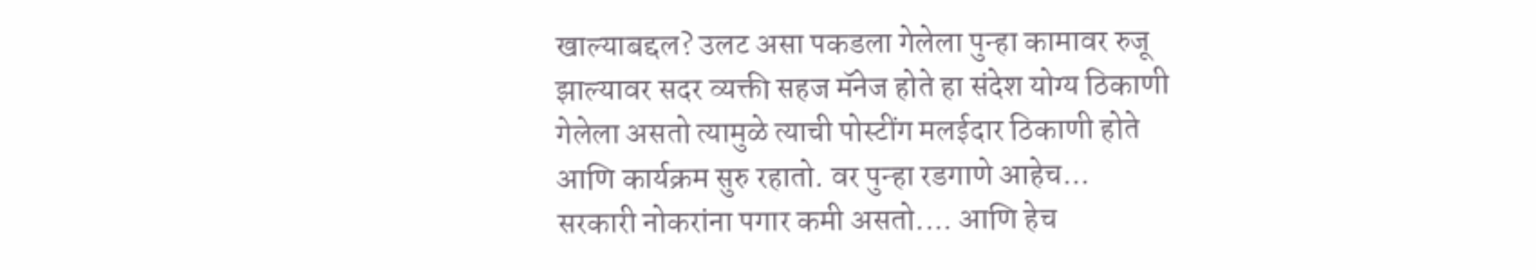खाल्याबद्दल? उलट असा पकडला गेलेला पुन्हा कामावर रुजू झाल्यावर सदर व्यक्ती सहज मॅनेज होते हा संदेश योग्य ठिकाणी गेलेला असतो त्यामुळे त्याची पोस्टींग मलईदार ठिकाणी होते आणि कार्यक्रम सुरु रहातो. वर पुन्हा रडगाणे आहेच... सरकारी नोकरांना पगार कमी असतो.... आणि हेच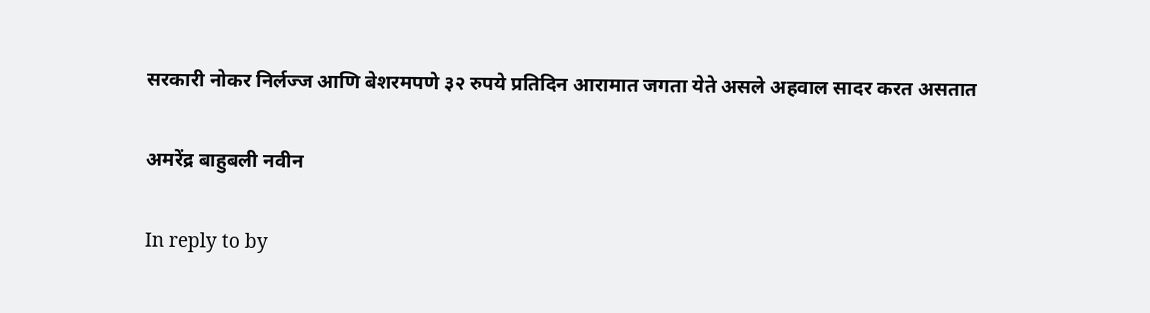सरकारी नोकर निर्लज्ज आणि बेशरमपणे ३२ रुपये प्रतिदिन आरामात जगता येते असले अहवाल सादर करत असतात

अमरेंद्र बाहुबली नवीन

In reply to by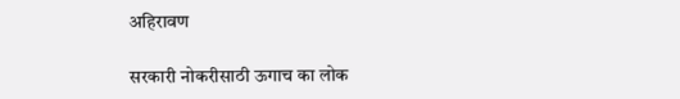अहिरावण

सरकारी नोकरीसाठी ऊगाच का लोक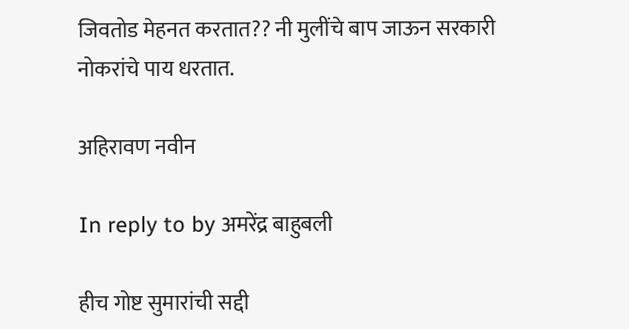जिवतोड मेहनत करतात?? नी मुलींचे बाप जाऊन सरकारी नोकरांचे पाय धरतात.

अहिरावण नवीन

In reply to by अमरेंद्र बाहुबली

हीच गोष्ट सुमारांची सद्दी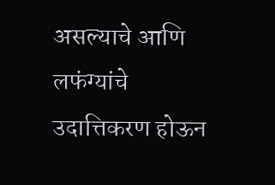असल्याचे आणि लफंग्यांचे उदात्तिकरण होऊन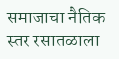समाजाचा नैतिक स्तर रसातळाला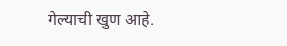गेल्याची खुण आहे.